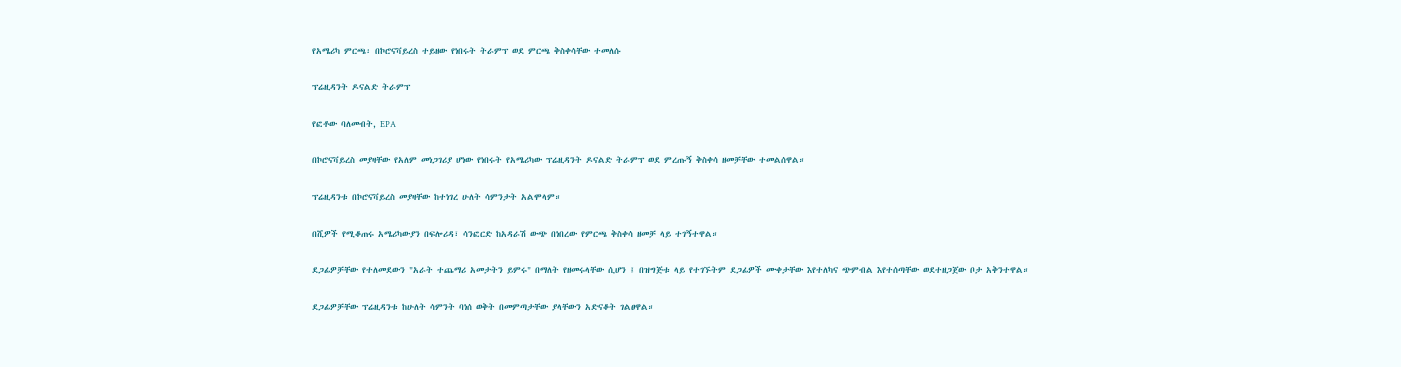የአሜሪካ ምርጫ፡ በኮሮናቫይረስ ተይዘው የነበሩት ትራምፕ ወደ ምርጫ ቅስቀሳቸው ተመለሱ

ፕሬዚዳንት ዶናልድ ትራምፕ

የፎቶው ባለመብት, EPA

በኮሮናቫይረስ መያዛቸው የአለም መነጋገሪያ ሆነው የነበሩት የአሜሪካው ፕሬዚዳንት ዶናልድ ትራምፕ ወደ ምረጡኝ ቅስቀሳ ዘመቻቸው ተመልሰዋል።

ፕሬዚዳንቱ በኮሮናቫይረስ መያዛቸው ከተነገረ ሁለት ሳምንታት አልሞላም።

በሺዎች የሚቆጠሩ አሜሪካውያን በፍሎሪዳ፣ ሳንፎርድ ከአዳራሽ ውጭ በነበረው የምርጫ ቅስቀሳ ዘመቻ ላይ ተገኝተዋል።

ደጋፊዎቻቸው የተለመደውን "አራት ተጨማሪ አመታትን ይምሩ" በማለት የዘመሩላቸው ሲሆን ፤ በዝግጅቱ ላይ የተገኙትም ደጋፊዎች ሙቀታቸው እየተለካና ጭምብል እየተሰጣቸው ወደተዘጋጀው ቦታ አቅንተዋል።

ደጋፊዎቻቸው ፕሬዚዳንቱ ከሁለት ሳምንት ባነሰ ወቅት በመምጣታቸው ያላቸውን አድናቆት ገልፀዋል።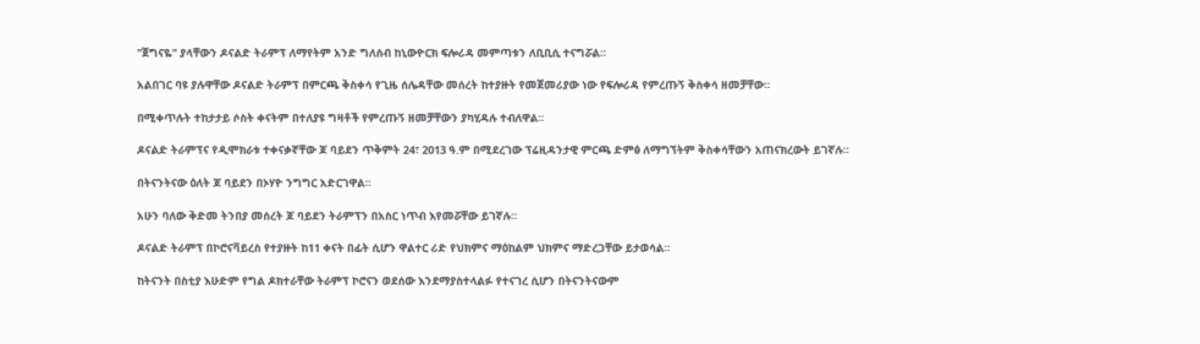"ጀግናዬ" ያላቸውን ዶናልድ ትራምፕ ለማየትም አንድ ግለሰብ ከኒውዮርክ ፍሎሪዳ መምጣቱን ለቢቢሲ ተናግሯል።

አልበገር ባዩ ያሉዋቸው ዶናልድ ትራምፕ በምርጫ ቅስቀሳ የጊዜ ሰሌዳቸው መሰረት ከተያዙት የመጀመሪያው ነው የፍሎሪዳ የምረጡኝ ቅስቀሳ ዘመቻቸው።

በሚቀጥሉት ተከታታይ ሶስት ቀናትም በተለያዩ ግዛቶች የምረጡኝ ዘመቻቸውን ያካሂዳሉ ተብለዋል።

ዶናልድ ትራምፕና የዲሞክራቱ ተቀናቃኛቸው ጆ ባይደን ጥቅምት 24፣ 2013 ዓ.ም በሚደረገው ፕሬዚዳንታዊ ምርጫ ድምፅ ለማግኘትም ቅስቀሳቸውን አጠናክረውት ይገኛሉ።

በትናንትናው ዕለት ጆ ባይደን በኦሃዮ ንግግር አድርገዋል።

አሁን ባለው ቅድመ ትንበያ መሰረት ጆ ባይደን ትራምፕን በአስር ነጥብ እየመሯቸው ይገኛሉ።

ዶናልድ ትራምፕ በኮሮናቫይረስ የተያዙት ከ11 ቀናት በፊት ሲሆን ዋልተር ሪድ የህክምና ማዕከልም ህክምና ማድረጋቸው ይታወሳል።

ከትናንት በስቲያ እሁድም የግል ዶክተራቸው ትራምፕ ኮሮናን ወደሰው እንደማያስተላልፉ የተናገረ ሲሆን በትናንትናውም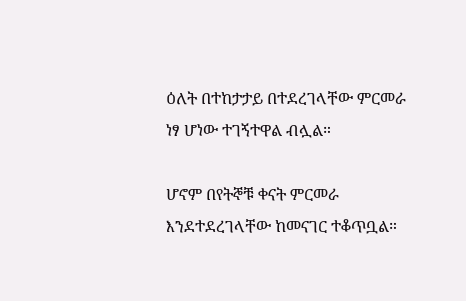ዕለት በተከታታይ በተደረገላቸው ምርመራ ነፃ ሆነው ተገኝተዋል ብሏል።

ሆኖም በየትኞቹ ቀናት ምርመራ እንደተደረገላቸው ከመናገር ተቆጥቧል።